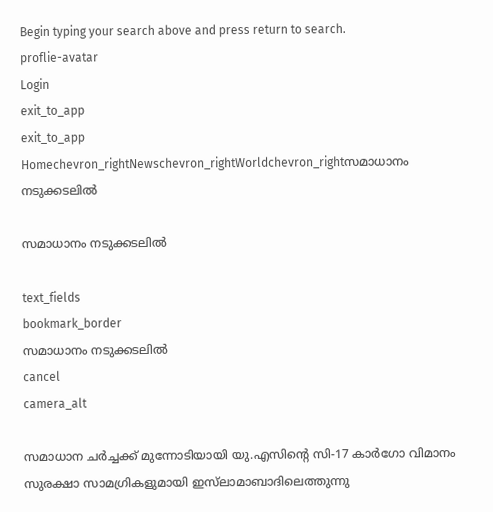Begin typing your search above and press return to search.
proflie-avatar
Login
exit_to_app
exit_to_app
Homechevron_rightNewschevron_rightWorldchevron_rightസമാധാനം നടുക്കടലിൽ

സമാധാനം നടുക്കടലിൽ

text_fields
bookmark_border
സമാധാനം നടുക്കടലിൽ
cancel
camera_alt

സമാധാന ചർച്ചക്ക് മുന്നോടിയായി യു.എസിന്റെ സി-17 കാർഗോ വിമാനം സുരക്ഷാ സാമഗ്രികളുമായി ഇസ്‍ലാമാബാദിലെത്തുന്നു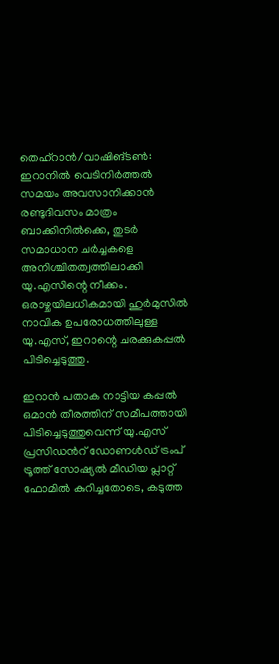തെഹ്റാൻ/വാഷിങ്ടൺ: ഇറാനിൽ വെടിനിർത്തൽ സമയം അവസാനിക്കാൻ രണ്ടുദിവസം മാത്രം ബാക്കിനിൽക്കെ, തുടർ സമാധാന ചർച്ചകളെ അനിശ്ചിതത്വത്തിലാക്കി യു.എസിന്റെ നീക്കം. ഒരാഴ്ചയിലധികമായി ഹുർമുസിൽ നാവിക ഉപരോധത്തിലുള്ള യു.എസ്, ഇറാന്റെ ചരക്കുകപ്പൽ പിടിച്ചെടുത്തു.

ഇറാൻ പതാക നാട്ടിയ കപ്പൽ ഒമാൻ തീരത്തിന് സമീപത്തായി പിടിച്ചെടുത്തുവെന്ന് യു.എസ് പ്രസിഡൻറ് ഡോണൾഡ് ട്രംപ് ട്രൂത്ത് സോഷ്യൽ മീഡിയ പ്ലാറ്റ് ഫോമിൽ കുറിച്ചതോടെ, കടുത്ത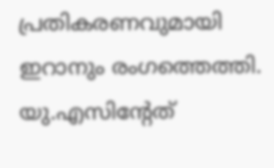പ്രതികരണവുമായി ഇറാനും രംഗത്തെത്തി. യു.എസിന്റേത്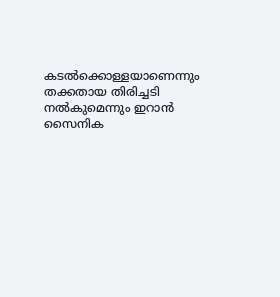കടൽക്കൊള്ളയാണെന്നും തക്കതായ തിരിച്ചടി നൽകുമെന്നും ഇറാൻ സൈനിക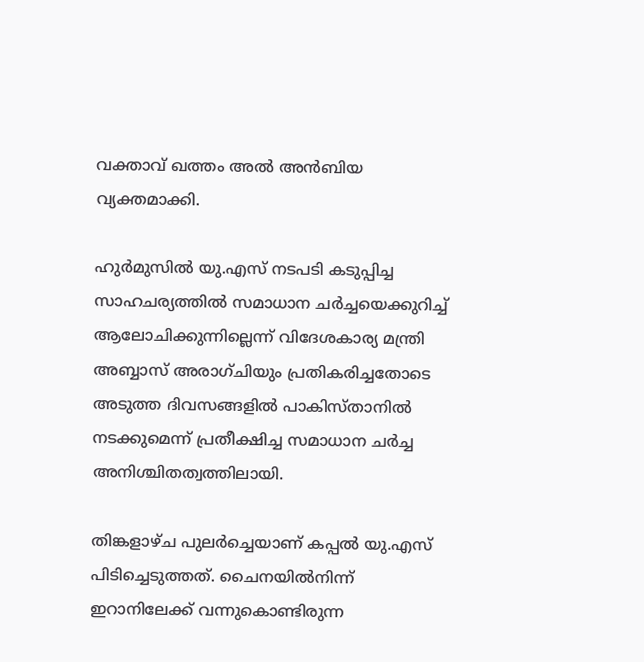വക്താവ് ഖത്തം അൽ അൻബിയ വ്യക്തമാക്കി.

ഹുർമുസിൽ യു.എസ് നടപടി കടുപ്പിച്ച സാഹചര്യത്തിൽ സമാധാന ചർച്ചയെക്കുറിച്ച് ആലോചിക്കുന്നില്ലെന്ന് വിദേശകാര്യ മന്ത്രി അബ്ബാസ് അരാഗ്ചിയും പ്രതികരിച്ചതോടെ അടുത്ത ദിവസങ്ങളിൽ പാകിസ്‍താനിൽ നടക്കുമെന്ന് പ്രതീക്ഷിച്ച സമാധാന ചർച്ച അനിശ്ചിതത്വത്തിലായി.

തിങ്കളാഴ്ച പുലർച്ചെയാണ് കപ്പൽ യു.എസ് പിടിച്ചെടുത്തത്. ചൈനയിൽനിന്ന് ഇറാനിലേക്ക് വന്നുകൊണ്ടിരുന്ന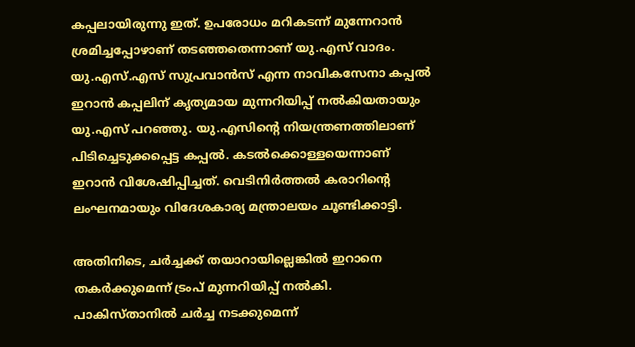കപ്പലായിരുന്നു ഇത്. ഉപരോധം മറികടന്ന് മുന്നേറാൻ ശ്രമിച്ചപ്പോഴാണ് തടഞ്ഞതെന്നാണ് യു.എസ് വാദം. യു.എസ്.എസ് സുപ്രവാൻസ് എന്ന നാവികസേനാ കപ്പൽ ഇറാൻ കപ്പലിന് കൃത്യമായ മുന്നറിയിപ്പ് നൽകിയതായും യു.എസ് പറഞ്ഞു. യു.എസിന്റെ നിയന്ത്രണത്തിലാണ് പിടിച്ചെടുക്കപ്പെട്ട കപ്പൽ. കടൽക്കൊള്ളയെന്നാണ് ഇറാൻ വിശേഷിപ്പിച്ചത്. വെടിനിർത്തൽ കരാറിന്റെ ലംഘനമായും വിദേശകാര്യ മന്ത്രാലയം ചൂണ്ടിക്കാട്ടി.

അതിനിടെ, ചർച്ചക്ക് തയാറായില്ലെങ്കിൽ ഇറാനെ തകർക്കുമെന്ന് ട്രംപ് മുന്നറിയിപ്പ് നൽകി. പാകിസ്താനിൽ ചർച്ച നടക്കുമെന്ന്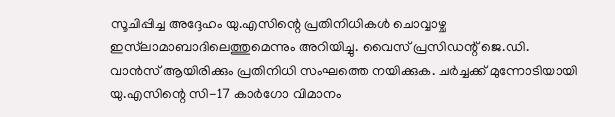സൂചിപ്പിച്ച അദ്ദേഹം യു.എസിന്റെ പ്രതിനിധികൾ ചൊവ്വാഴ്ച ഇസ്‍ലാമാബാദിലെത്തുമെന്നും അറിയിച്ചു. വൈസ് പ്രസിഡന്റ് ജെ.ഡി. വാൻസ് ആയിരിക്കും പ്രതിനിധി സംഘത്തെ നയിക്കുക. ചർച്ചക്ക് മുന്നോടിയായി യു.എസിന്റെ സി-17 കാർഗോ വിമാനം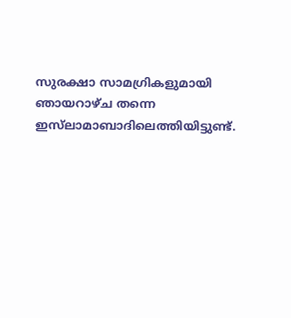സുരക്ഷാ സാമഗ്രികളുമായി ഞായറാഴ്ച തന്നെ ഇസ്‍ലാമാബാദിലെത്തിയിട്ടുണ്ട്.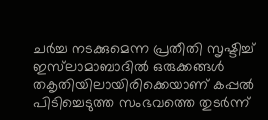ചർച്ച നടക്കുമെന്ന പ്രതീതി സൃഷ്ടിച്ച് ഇസ്‍ലാമാബാദിൽ ഒരുക്കങ്ങൾ തകൃതിയിലായിരിക്കെയാണ് കപ്പൽ പിടിച്ചെടുത്ത സംഭവത്തെ തുടർന്ന്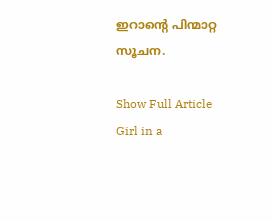ഇറാന്റെ പിന്മാറ്റ സൂചന.

Show Full Article
Girl in a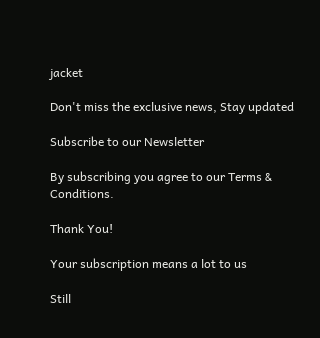jacket

Don't miss the exclusive news, Stay updated

Subscribe to our Newsletter

By subscribing you agree to our Terms & Conditions.

Thank You!

Your subscription means a lot to us

Still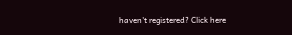haven't registered? Click here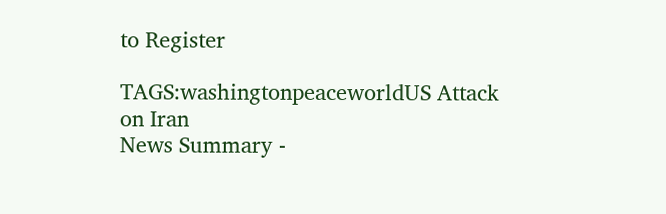to Register

TAGS:washingtonpeaceworldUS Attack on Iran
News Summary -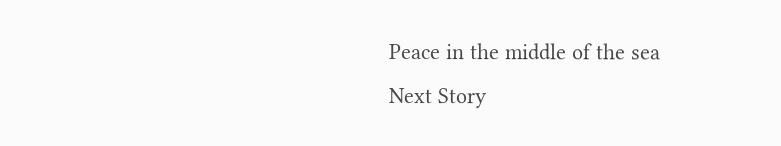Peace in the middle of the sea
Next Story